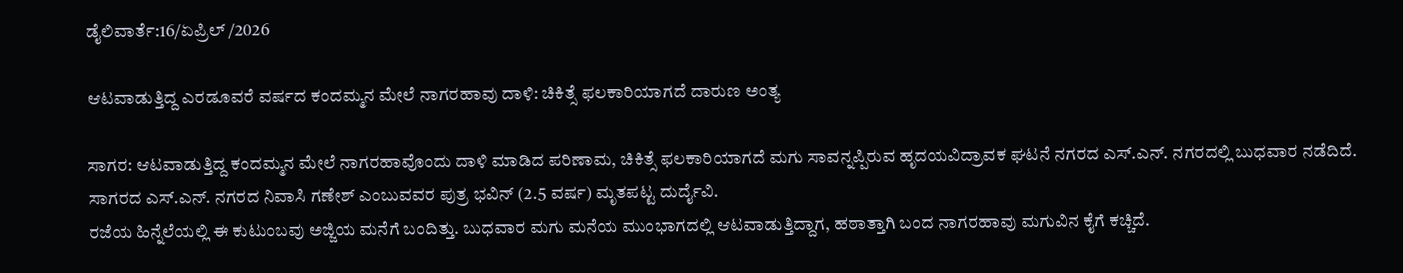ಡೈಲಿವಾರ್ತೆ:16/ಏಪ್ರಿಲ್ /2026

ಆಟವಾಡುತ್ತಿದ್ದ ಎರಡೂವರೆ ವರ್ಷದ ಕಂದಮ್ಮನ ಮೇಲೆ ನಾಗರಹಾವು ದಾಳಿ: ಚಿಕಿತ್ಸೆ ಫಲಕಾರಿಯಾಗದೆ ದಾರುಣ ಅಂತ್ಯ

ಸಾಗರ: ಆಟವಾಡುತ್ತಿದ್ದ ಕಂದಮ್ಮನ ಮೇಲೆ ನಾಗರಹಾವೊಂದು ದಾಳಿ ಮಾಡಿದ ಪರಿಣಾಮ, ಚಿಕಿತ್ಸೆ ಫಲಕಾರಿಯಾಗದೆ ಮಗು ಸಾವನ್ನಪ್ಪಿರುವ ಹೃದಯವಿದ್ರಾವಕ ಘಟನೆ ನಗರದ ಎಸ್.ಎನ್. ನಗರದಲ್ಲಿ ಬುಧವಾರ ನಡೆದಿದೆ.
ಸಾಗರದ ಎಸ್.ಎನ್. ನಗರದ ನಿವಾಸಿ ಗಣೇಶ್ ಎಂಬುವವರ ಪುತ್ರ ಭವಿನ್ (2.5 ವರ್ಷ) ಮೃತಪಟ್ಟ ದುರ್ದೈವಿ.
ರಜೆಯ ಹಿನ್ನೆಲೆಯಲ್ಲಿ ಈ ಕುಟುಂಬವು ಅಜ್ಜಿಯ ಮನೆಗೆ ಬಂದಿತ್ತು. ಬುಧವಾರ ಮಗು ಮನೆಯ ಮುಂಭಾಗದಲ್ಲಿ ಆಟವಾಡುತ್ತಿದ್ದಾಗ, ಹಠಾತ್ತಾಗಿ ಬಂದ ನಾಗರಹಾವು ಮಗುವಿನ ಕೈಗೆ ಕಚ್ಚಿದೆ.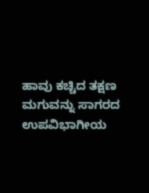ಹಾವು ಕಚ್ಚಿದ ತಕ್ಷಣ ಮಗುವನ್ನು ಸಾಗರದ ಉಪವಿಭಾಗೀಯ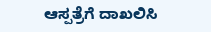ಆಸ್ಪತ್ರೆಗೆ ದಾಖಲಿಸಿ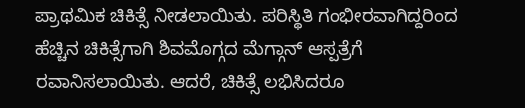ಪ್ರಾಥಮಿಕ ಚಿಕಿತ್ಸೆ ನೀಡಲಾಯಿತು. ಪರಿಸ್ಥಿತಿ ಗಂಭೀರವಾಗಿದ್ದರಿಂದ ಹೆಚ್ಚಿನ ಚಿಕಿತ್ಸೆಗಾಗಿ ಶಿವಮೊಗ್ಗದ ಮೆಗ್ಗಾನ್ ಆಸ್ಪತ್ರೆಗೆ ರವಾನಿಸಲಾಯಿತು. ಆದರೆ, ಚಿಕಿತ್ಸೆ ಲಭಿಸಿದರೂ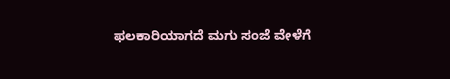ಫಲಕಾರಿಯಾಗದೆ ಮಗು ಸಂಜೆ ವೇಳೆಗೆ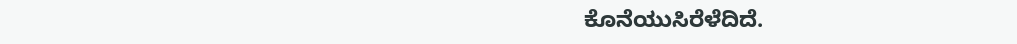ಕೊನೆಯುಸಿರೆಳೆದಿದೆ.